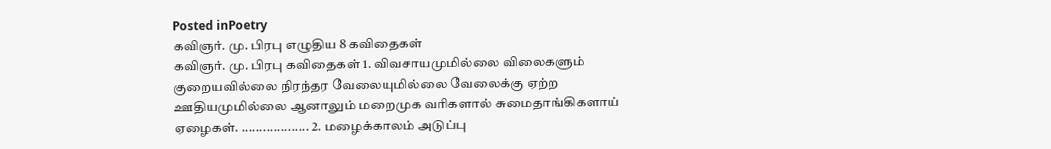Posted inPoetry
கவிஞர். மு. பிரபு எழுதிய 8 கவிதைகள்
கவிஞர். மு. பிரபு கவிதைகள் 1. விவசாயமுமில்லை விலைகளும் குறையவில்லை நிரந்தர வேலையுமில்லை வேலைக்கு ஏற்ற ஊதியமுமில்லை ஆனாலும் மறைமுக வரிகளால் சுமைதாங்கிகளாய் ஏழைகள். ................... 2. மழைக்காலம் அடுப்பு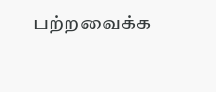பற்றவைக்க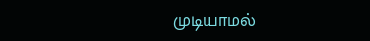முடியாமல்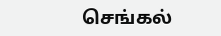செங்கல்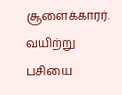சூளைக்காரர். வயிற்று பசியை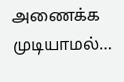அணைக்க முடியாமல்…